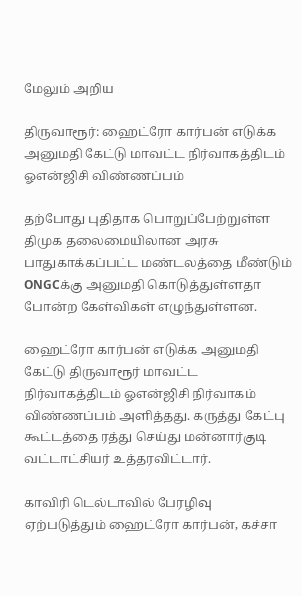மேலும் அறிய

திருவாரூர்: ஹைட்ரோ கார்பன் எடுக்க அனுமதி கேட்டு மாவட்ட நிர்வாகத்திடம் ஓஎன்ஜிசி விண்ணப்பம்

தற்போது புதிதாக பொறுப்பேற்றுள்ள திமுக தலைமையிலான அரசு பாதுகாக்கப்பட்ட மண்டலத்தை மீண்டும் ONGCக்கு அனுமதி கொடுத்துள்ளதா போன்ற கேள்விகள் எழுந்துள்ளன.

ஹைட்ரோ கார்பன் எடுக்க அனுமதி கேட்டு திருவாரூர் மாவட்ட நிர்வாகத்திடம் ஓஎன்ஜிசி நிர்வாகம் விண்ணப்பம் அளித்தது. கருத்து கேட்பு கூட்டத்தை ரத்து செய்து மன்னார்குடி வட்டாட்சியர் உத்தரவிட்டார்.

காவிரி டெல்டாவில் பேரழிவு ஏற்படுத்தும் ஹைட்ரோ கார்பன், கச்சா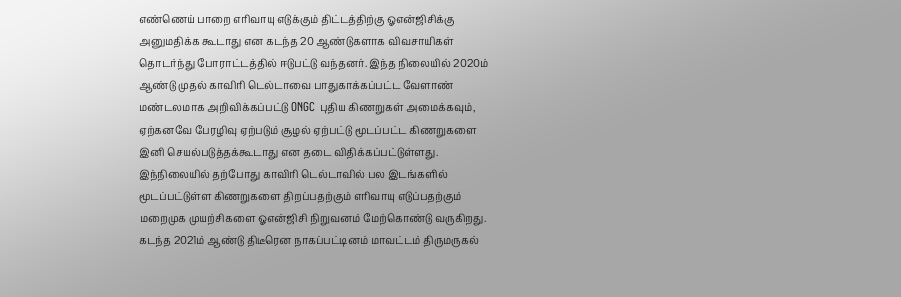எண்ணெய் பாறை எரிவாயு எடுக்கும் திட்டத்திற்கு ஓஎன்ஜிசிக்கு அனுமதிக்க கூடாது என கடந்த 20 ஆண்டுகளாக விவசாயிகள் தொடர்ந்து போராட்டத்தில் ஈடுபட்டு வந்தனர். இந்த நிலையில் 2020ம் ஆண்டு முதல் காவிரி டெல்டாவை பாதுகாக்கப்பட்ட வேளாண் மண்டலமாக அறிவிக்கப்பட்டு ONGC புதிய கிணறுகள் அமைக்கவும், ஏற்கனவே பேரழிவு ஏற்படும் சூழல் ஏற்பட்டு மூடப்பட்ட கிணறுகளை இனி செயல்படுத்தக்கூடாது என தடை விதிக்கப்பட்டுள்ளது. இந்நிலையில் தற்போது காவிரி டெல்டாவில் பல இடங்களில் மூடப்பட்டுள்ள கிணறுகளை திறப்பதற்கும் எரிவாயு எடுப்பதற்கும் மறைமுக முயற்சிகளை ஓஎன்ஜிசி நிறுவனம் மேற்கொண்டு வருகிறது. கடந்த 2021ம் ஆண்டு திடீரென நாகப்பட்டினம் மாவட்டம் திருமருகல்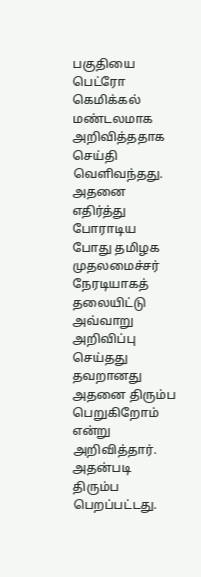பகுதியை பெட்ரோ கெமிக்கல் மண்டலமாக அறிவித்ததாக செய்தி வெளிவந்தது. அதனை எதிர்த்து போராடிய போது தமிழக முதலமைச்சர் நேரடியாகத் தலையிட்டு அவ்வாறு அறிவிப்பு செய்தது தவறானது அதனை திரும்ப பெறுகிறோம் என்று அறிவித்தார். அதன்படி திரும்ப பெறப்பட்டது.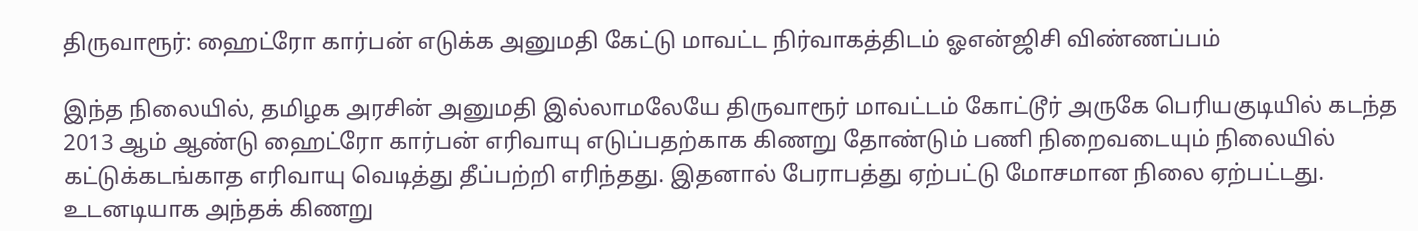திருவாரூர்: ஹைட்ரோ கார்பன் எடுக்க அனுமதி கேட்டு மாவட்ட நிர்வாகத்திடம் ஓஎன்ஜிசி விண்ணப்பம்

இந்த நிலையில், தமிழக அரசின் அனுமதி இல்லாமலேயே திருவாரூர் மாவட்டம் கோட்டூர் அருகே பெரியகுடியில் கடந்த 2013 ஆம் ஆண்டு ஹைட்ரோ கார்பன் எரிவாயு எடுப்பதற்காக கிணறு தோண்டும் பணி நிறைவடையும் நிலையில் கட்டுக்கடங்காத எரிவாயு வெடித்து தீப்பற்றி எரிந்தது. இதனால் பேராபத்து ஏற்பட்டு மோசமான நிலை ஏற்பட்டது. உடனடியாக அந்தக் கிணறு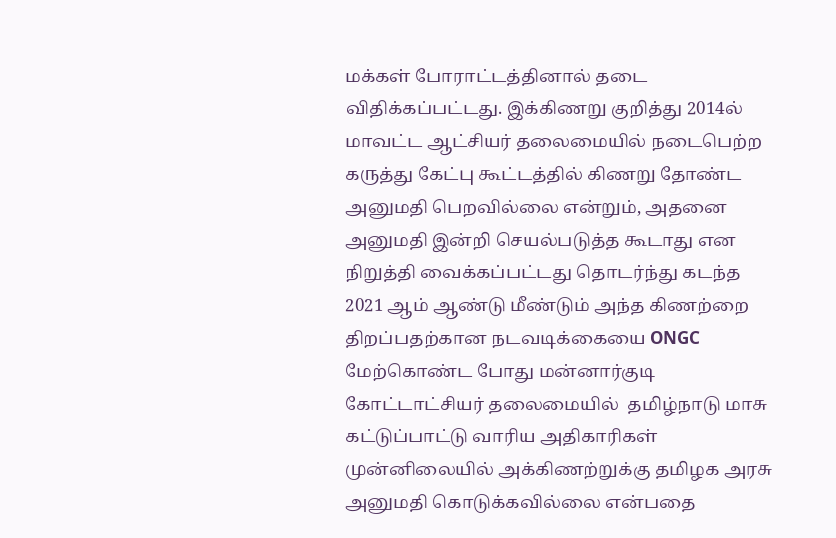மக்கள் போராட்டத்தினால் தடை விதிக்கப்பட்டது. இக்கிணறு குறித்து 2014ல் மாவட்ட ஆட்சியர் தலைமையில் நடைபெற்ற கருத்து கேட்பு கூட்டத்தில் கிணறு தோண்ட அனுமதி பெறவில்லை என்றும், அதனை அனுமதி இன்றி செயல்படுத்த கூடாது என நிறுத்தி வைக்கப்பட்டது தொடர்ந்து கடந்த  2021 ஆம் ஆண்டு மீண்டும் அந்த கிணற்றை திறப்பதற்கான நடவடிக்கையை ONGC மேற்கொண்ட போது மன்னார்குடி கோட்டாட்சியர் தலைமையில்  தமிழ்நாடு மாசு கட்டுப்பாட்டு வாரிய அதிகாரிகள் முன்னிலையில் அக்கிணற்றுக்கு தமிழக அரசு அனுமதி கொடுக்கவில்லை என்பதை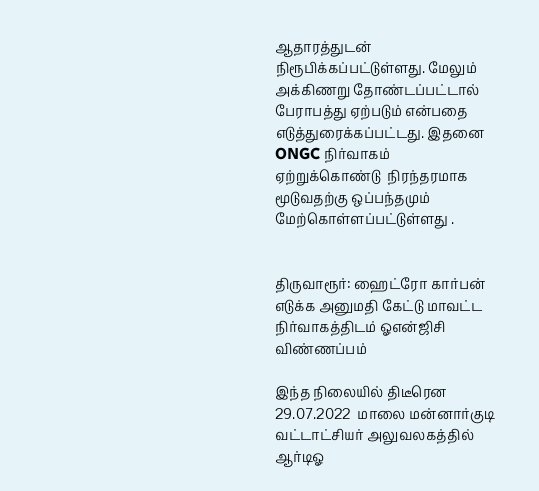ஆதாரத்துடன் நிரூபிக்கப்பட்டுள்ளது. மேலும் அக்கிணறு தோண்டப்பட்டால் பேராபத்து ஏற்படும் என்பதை எடுத்துரைக்கப்பட்டது. இதனை ONGC நிர்வாகம் ஏற்றுக்கொண்டு  நிரந்தரமாக மூடுவதற்கு ஒப்பந்தமும் மேற்கொள்ளப்பட்டுள்ளது .


திருவாரூர்: ஹைட்ரோ கார்பன் எடுக்க அனுமதி கேட்டு மாவட்ட நிர்வாகத்திடம் ஓஎன்ஜிசி விண்ணப்பம்

இந்த நிலையில் திடீரென 29.07.2022  மாலை மன்னார்குடி வட்டாட்சியர் அலுவலகத்தில் ஆர்டிஓ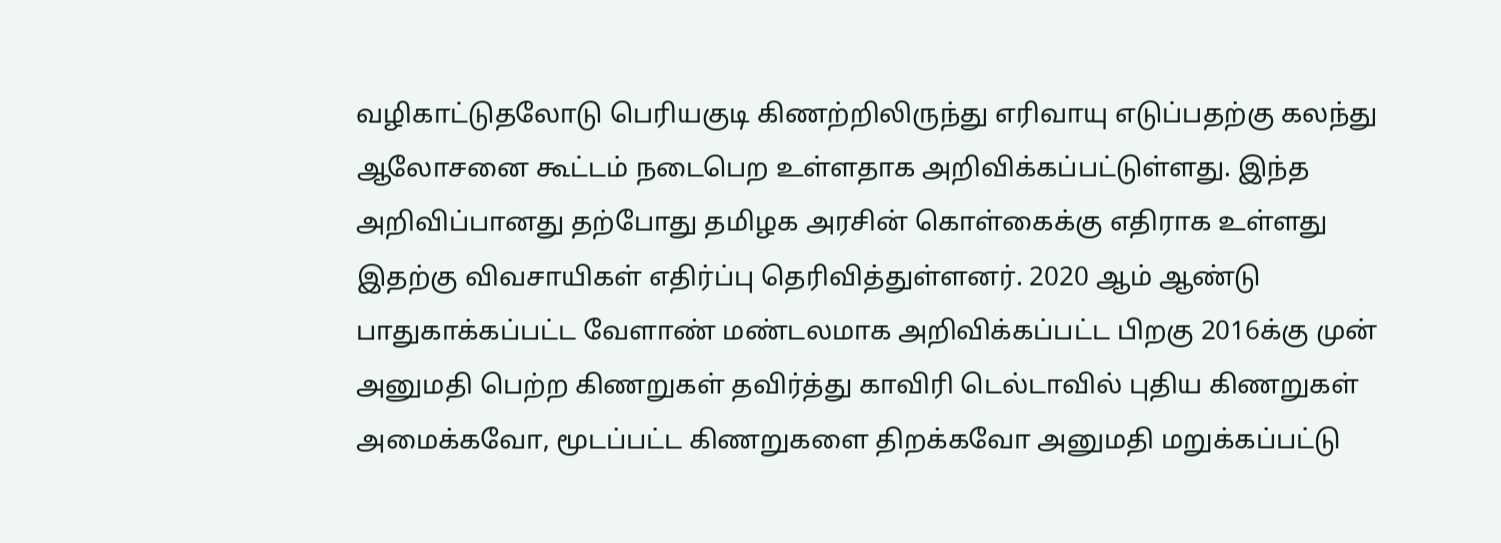வழிகாட்டுதலோடு பெரியகுடி கிணற்றிலிருந்து எரிவாயு எடுப்பதற்கு கலந்து ஆலோசனை கூட்டம் நடைபெற உள்ளதாக அறிவிக்கப்பட்டுள்ளது. இந்த அறிவிப்பானது தற்போது தமிழக அரசின் கொள்கைக்கு எதிராக உள்ளது இதற்கு விவசாயிகள் எதிர்ப்பு தெரிவித்துள்ளனர். 2020 ஆம் ஆண்டு பாதுகாக்கப்பட்ட வேளாண் மண்டலமாக அறிவிக்கப்பட்ட பிறகு 2016க்கு முன் அனுமதி பெற்ற கிணறுகள் தவிர்த்து காவிரி டெல்டாவில் புதிய கிணறுகள் அமைக்கவோ, மூடப்பட்ட கிணறுகளை திறக்கவோ அனுமதி மறுக்கப்பட்டு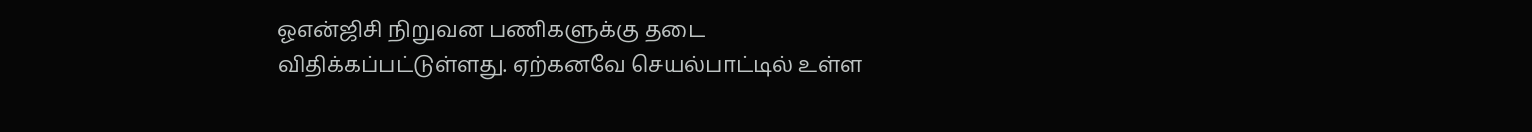ஓஎன்ஜிசி நிறுவன பணிகளுக்கு தடை விதிக்கப்பட்டுள்ளது. ஏற்கனவே செயல்பாட்டில் உள்ள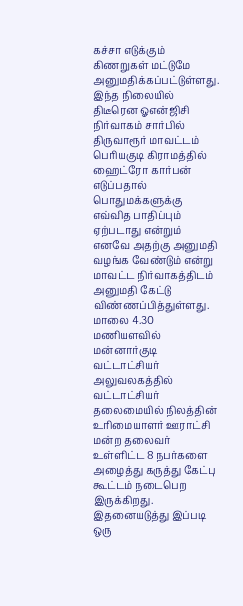கச்சா எடுக்கும் கிணறுகள் மட்டுமே  அனுமதிக்கப்பட்டுள்ளது. இந்த நிலையில் திடீரென ஓஎன்ஜிசி நிர்வாகம் சார்பில் திருவாரூர் மாவட்டம் பெரியகுடி கிராமத்தில் ஹைட்ரோ கார்பன் எடுப்பதால் பொதுமக்களுக்கு எவ்வித பாதிப்பும் ஏற்படாது என்றும் எனவே அதற்கு அனுமதி வழங்க வேண்டும் என்று மாவட்ட நிர்வாகத்திடம் அனுமதி கேட்டு விண்ணப்பித்துள்ளது. மாலை 4.30 மணியளவில் மன்னார்குடி வட்டாட்சியர் அலுவலகத்தில் வட்டாட்சியர் தலைமையில் நிலத்தின் உரிமையாளர் ஊராட்சி மன்ற தலைவர் உள்ளிட்ட 8 நபர்களை அழைத்து கருத்து கேட்பு கூட்டம் நடைபெற இருக்கிறது. இதனையடுத்து இப்படி ஒரு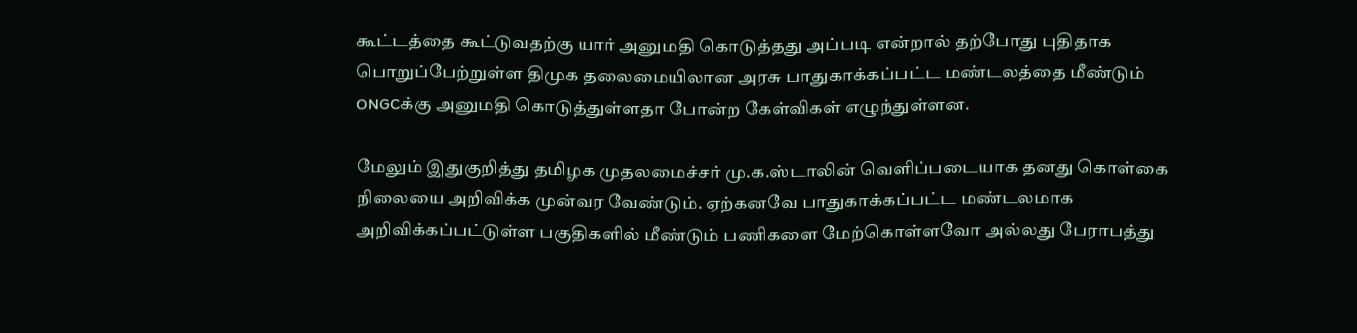கூட்டத்தை கூட்டுவதற்கு யார் அனுமதி கொடுத்தது அப்படி என்றால் தற்போது புதிதாக பொறுப்பேற்றுள்ள திமுக தலைமையிலான அரசு பாதுகாக்கப்பட்ட மண்டலத்தை மீண்டும் ONGCக்கு அனுமதி கொடுத்துள்ளதா போன்ற கேள்விகள் எழுந்துள்ளன.

மேலும் இதுகுறித்து தமிழக முதலமைச்சர் மு.க.ஸ்டாலின் வெளிப்படையாக தனது கொள்கை நிலையை அறிவிக்க முன்வர வேண்டும். ஏற்கனவே பாதுகாக்கப்பட்ட மண்டலமாக அறிவிக்கப்பட்டுள்ள பகுதிகளில் மீண்டும் பணிகளை மேற்கொள்ளவோ அல்லது பேராபத்து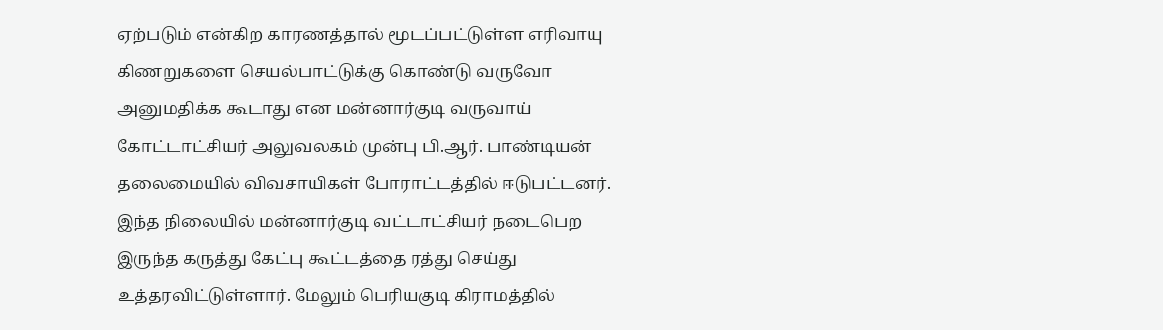ஏற்படும் என்கிற காரணத்தால் மூடப்பட்டுள்ள எரிவாயு கிணறுகளை செயல்பாட்டுக்கு கொண்டு வருவோ அனுமதிக்க கூடாது என மன்னார்குடி வருவாய் கோட்டாட்சியர் அலுவலகம் முன்பு பி.ஆர். பாண்டியன் தலைமையில் விவசாயிகள் போராட்டத்தில் ஈடுபட்டனர். இந்த நிலையில் மன்னார்குடி வட்டாட்சியர் நடைபெற இருந்த கருத்து கேட்பு கூட்டத்தை ரத்து செய்து உத்தரவிட்டுள்ளார். மேலும் பெரியகுடி கிராமத்தில்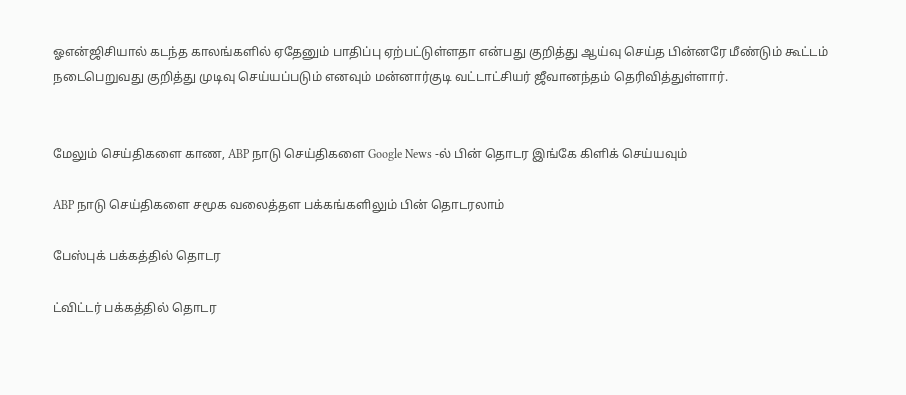ஓஎன்ஜிசியால் கடந்த காலங்களில் ஏதேனும் பாதிப்பு ஏற்பட்டுள்ளதா என்பது குறித்து ஆய்வு செய்த பின்னரே மீண்டும் கூட்டம் நடைபெறுவது குறித்து முடிவு செய்யப்படும் எனவும் மன்னார்குடி வட்டாட்சியர் ஜீவானந்தம் தெரிவித்துள்ளார்.


மேலும் செய்திகளை காண, ABP நாடு செய்திகளை Google News -ல் பின் தொடர இங்கே கிளிக் செய்யவும்

ABP நாடு செய்திகளை சமூக வலைத்தள பக்கங்களிலும் பின் தொடரலாம்

பேஸ்புக் பக்கத்தில் தொடர

ட்விட்டர் பக்கத்தில் தொடர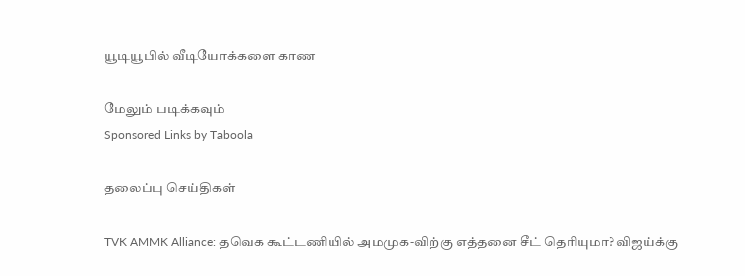யூடியூபில் வீடியோக்களை காண

மேலும் படிக்கவும்
Sponsored Links by Taboola

தலைப்பு செய்திகள்

TVK AMMK Alliance: தவெக கூட்டணியில் அமமுக-விற்கு எத்தனை சீட் தெரியுமா? விஜய்க்கு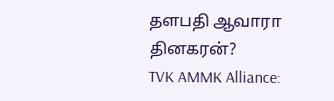தளபதி ஆவாரா தினகரன்?
TVK AMMK Alliance: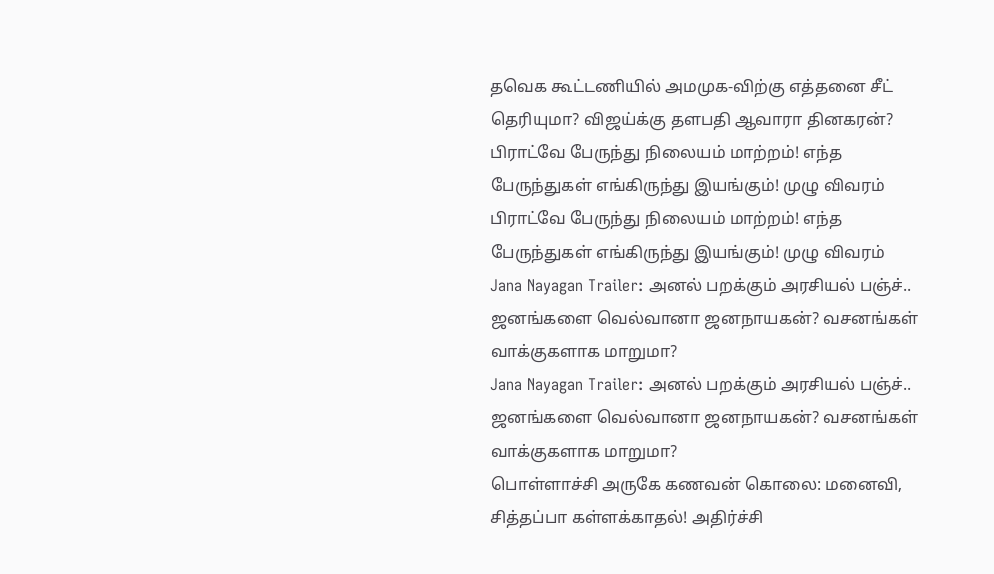தவெக கூட்டணியில் அமமுக-விற்கு எத்தனை சீட் தெரியுமா? விஜய்க்கு தளபதி ஆவாரா தினகரன்?
பிராட்வே பேருந்து நிலையம் மாற்றம்! எந்த பேருந்துகள் எங்கிருந்து இயங்கும்! முழு விவரம்
பிராட்வே பேருந்து நிலையம் மாற்றம்! எந்த பேருந்துகள் எங்கிருந்து இயங்கும்! முழு விவரம்
Jana Nayagan Trailer: அனல் பறக்கும் அரசியல் பஞ்ச்.. ஜனங்களை வெல்வானா ஜனநாயகன்? வசனங்கள் வாக்குகளாக மாறுமா?
Jana Nayagan Trailer: அனல் பறக்கும் அரசியல் பஞ்ச்.. ஜனங்களை வெல்வானா ஜனநாயகன்? வசனங்கள் வாக்குகளாக மாறுமா?
பொள்ளாச்சி அருகே கணவன் கொலை: மனைவி, சித்தப்பா கள்ளக்காதல்! அதிர்ச்சி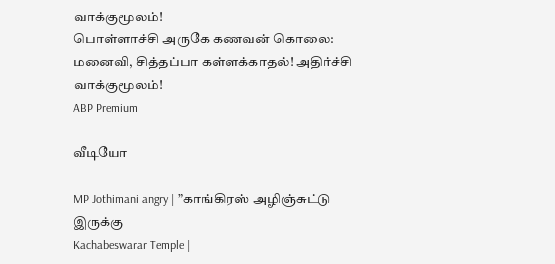வாக்குமூலம்!
பொள்ளாச்சி அருகே கணவன் கொலை: மனைவி, சித்தப்பா கள்ளக்காதல்! அதிர்ச்சி வாக்குமூலம்!
ABP Premium

வீடியோ

MP Jothimani angry | ”காங்கிரஸ் அழிஞ்சுட்டு இருக்கு
Kachabeswarar Temple |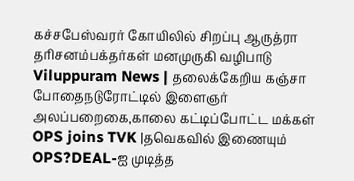கச்சபேஸ்வரர் கோயிலில் சிறப்பு ஆருத்ரா தரிசனம்பக்தர்கள் மனமுருகி வழிபாடு
Viluppuram News | தலைக்கேறிய கஞ்சா போதைநடுரோட்டில் இளைஞர் அலப்பறைகை,காலை கட்டிப்போட்ட மக்கள்
OPS joins TVK |தவெகவில் இணையும் OPS?DEAL-ஐ முடித்த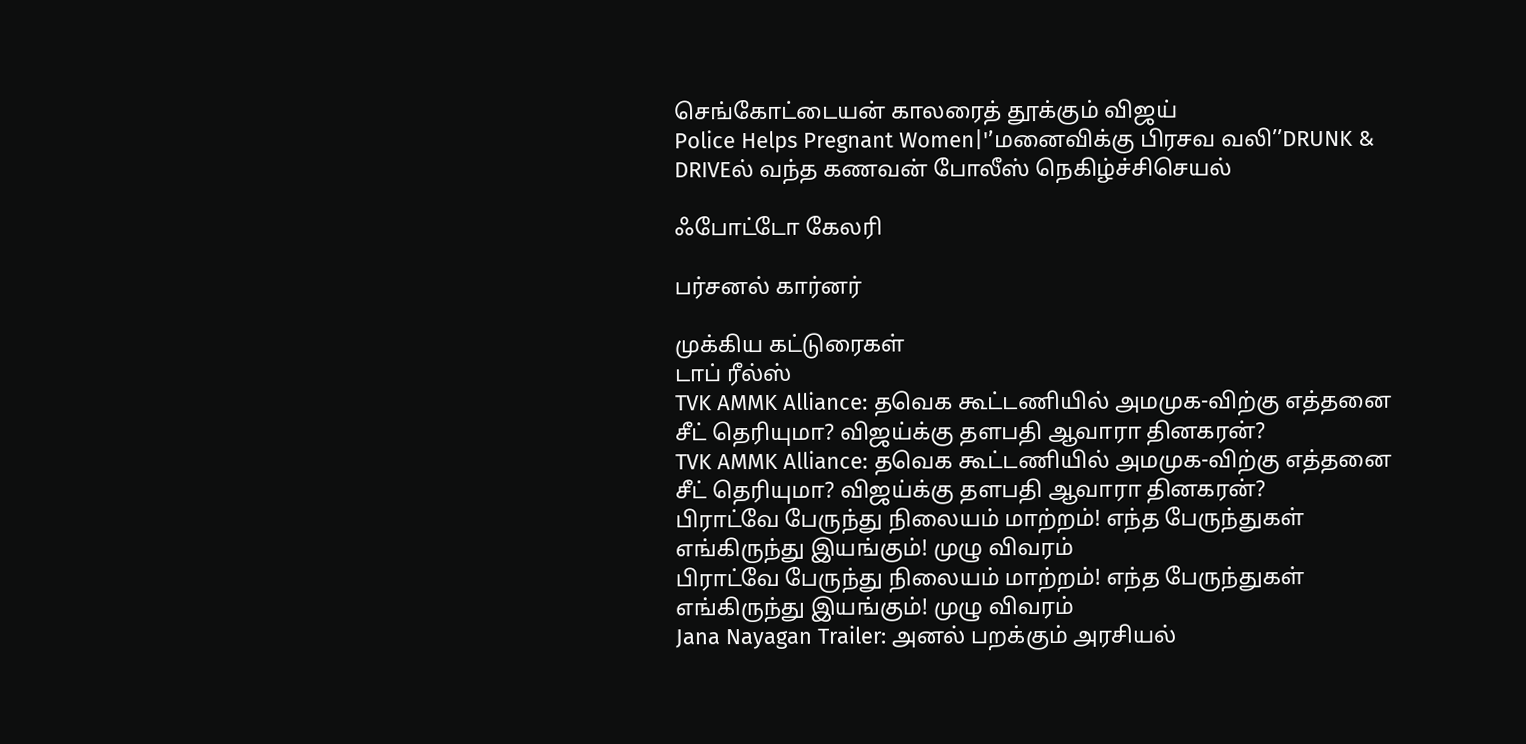செங்கோட்டையன் காலரைத் தூக்கும் விஜய்
Police Helps Pregnant Women|'’மனைவிக்கு பிரசவ வலி’’DRUNK & DRIVEல் வந்த கணவன் போலீஸ் நெகிழ்ச்சிசெயல்

ஃபோட்டோ கேலரி

பர்சனல் கார்னர்

முக்கிய கட்டுரைகள்
டாப் ரீல்ஸ்
TVK AMMK Alliance: தவெக கூட்டணியில் அமமுக-விற்கு எத்தனை சீட் தெரியுமா? விஜய்க்கு தளபதி ஆவாரா தினகரன்?
TVK AMMK Alliance: தவெக கூட்டணியில் அமமுக-விற்கு எத்தனை சீட் தெரியுமா? விஜய்க்கு தளபதி ஆவாரா தினகரன்?
பிராட்வே பேருந்து நிலையம் மாற்றம்! எந்த பேருந்துகள் எங்கிருந்து இயங்கும்! முழு விவரம்
பிராட்வே பேருந்து நிலையம் மாற்றம்! எந்த பேருந்துகள் எங்கிருந்து இயங்கும்! முழு விவரம்
Jana Nayagan Trailer: அனல் பறக்கும் அரசியல்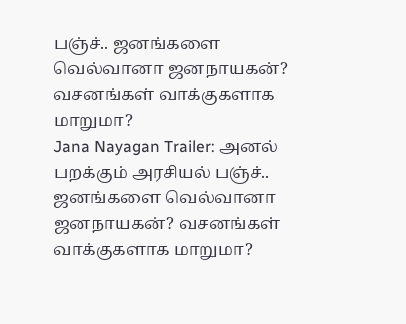பஞ்ச்.. ஜனங்களை வெல்வானா ஜனநாயகன்? வசனங்கள் வாக்குகளாக மாறுமா?
Jana Nayagan Trailer: அனல் பறக்கும் அரசியல் பஞ்ச்.. ஜனங்களை வெல்வானா ஜனநாயகன்? வசனங்கள் வாக்குகளாக மாறுமா?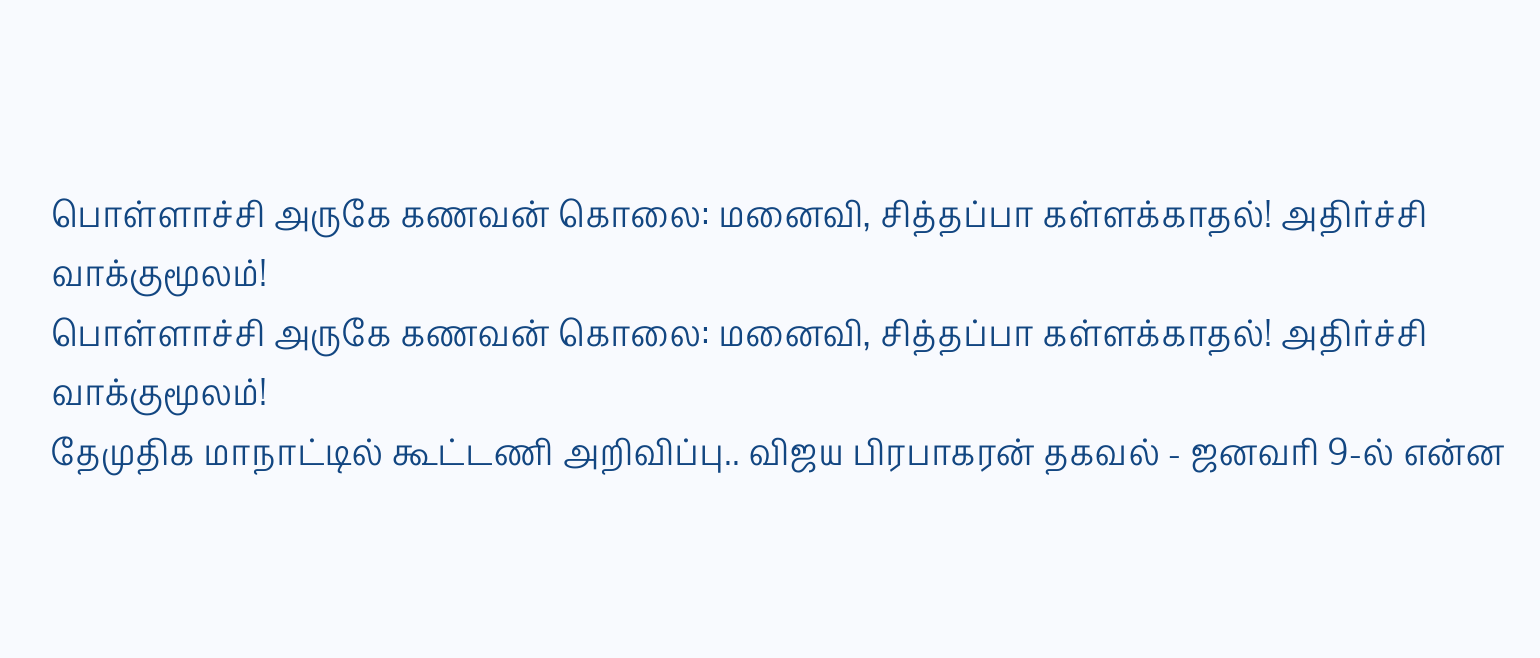பொள்ளாச்சி அருகே கணவன் கொலை: மனைவி, சித்தப்பா கள்ளக்காதல்! அதிர்ச்சி வாக்குமூலம்!
பொள்ளாச்சி அருகே கணவன் கொலை: மனைவி, சித்தப்பா கள்ளக்காதல்! அதிர்ச்சி வாக்குமூலம்!
தேமுதிக மாநாட்டில் கூட்டணி அறிவிப்பு.. விஜய பிரபாகரன் தகவல் - ஜனவரி 9-ல் என்ன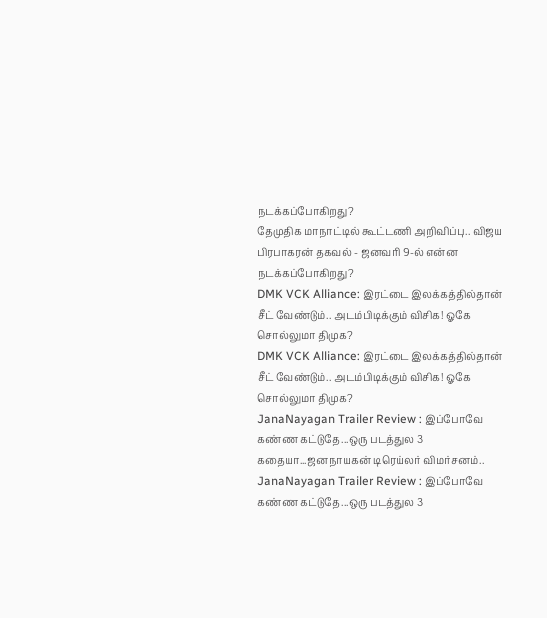நடக்கப்போகிறது?
தேமுதிக மாநாட்டில் கூட்டணி அறிவிப்பு.. விஜய பிரபாகரன் தகவல் - ஜனவரி 9-ல் என்ன நடக்கப்போகிறது?
DMK VCK Alliance: இரட்டை இலக்கத்தில்தான் சீட் வேண்டும்.. அடம்பிடிக்கும் விசிக! ஓகே சொல்லுமா திமுக?
DMK VCK Alliance: இரட்டை இலக்கத்தில்தான் சீட் வேண்டும்.. அடம்பிடிக்கும் விசிக! ஓகே சொல்லுமா திமுக?
JanaNayagan Trailer Review : இப்போவே கண்ண கட்டுதே...ஒரு படத்துல 3 கதையா...ஜனநாயகன் டிரெய்லர் விமர்சனம்..
JanaNayagan Trailer Review : இப்போவே கண்ண கட்டுதே...ஒரு படத்துல 3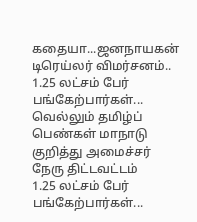கதையா...ஜனநாயகன் டிரெய்லர் விமர்சனம்..
1.25 லட்சம் பேர் பங்கேற்பார்கள்... வெல்லும் தமிழ்ப் பெண்கள் மாநாடு குறித்து அமைச்சர் நேரு திட்டவட்டம்
1.25 லட்சம் பேர் பங்கேற்பார்கள்...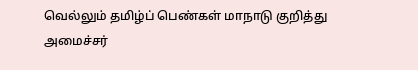வெல்லும் தமிழ்ப் பெண்கள் மாநாடு குறித்து அமைச்சர்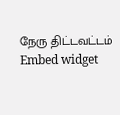நேரு திட்டவட்டம்
Embed widget